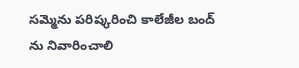సమ్మెను పరిష్కరించి కాలేజీల బంద్ ను నివారించాలి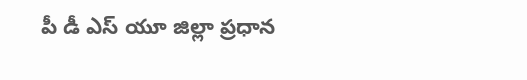పీ డీ ఎస్ యూ జిల్లా ప్రధాన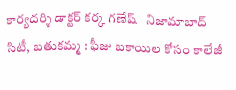కార్యదర్శి డాక్టర్ కర్క గణేష్   నిజామాబాద్ సిటీ, బతుకమ్మ : ఫీజు బకాయిల కోసం కాలేజీ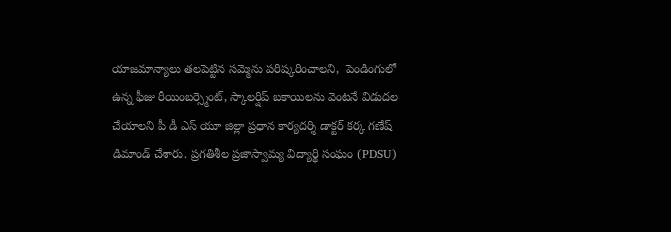యాజమాన్యాలు తలపెట్టిన సమ్మెను పరిష్కరించాలని,  పెండింగులో ఉన్న ఫీజు రీయింబర్స్మెంట్, స్కాలర్షిప్ బకాయిలను వెంటనే విడుదల చేయాలని పీ డీ ఎస్ యూ జిల్లా ప్రధాన కార్యదర్శి డాక్టర్ కర్క గణేష్ డిమాండ్ చేశారు. ప్రగతిశీల ప్రజాస్వామ్య విద్యార్థి సంఘం (PDSU)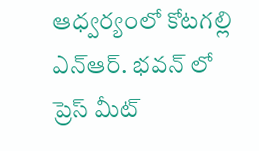ఆధ్వర్యంలో కోటగల్లి ఎన్ఆర్. భవన్ లో ప్రెస్ మీట్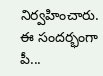నిర్వహించారు.  ఈ సందర్భంగా పీ...